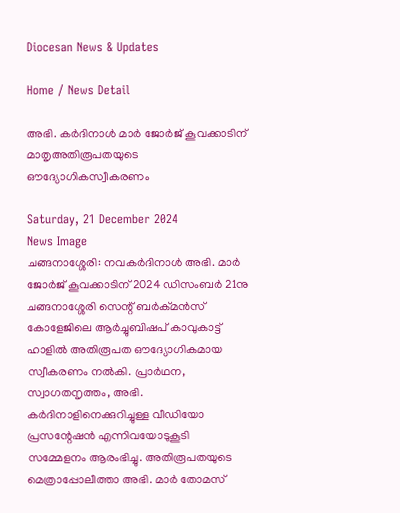Diocesan News & Updates

Home / News Detail

അഭി. കർദിനാൾ മാർ ജോർജ് കൂവക്കാടിന് മാതൃഅതിരൂപതയുടെ ഔദ്യോഗികസ്വീകരണം

Saturday, 21 December 2024
News Image
ചങ്ങനാശ്ശേരി: നവകർദിനാൾ അഭി. മാർ ജോർജ് കൂവക്കാടിന് 2024 ഡിസംബർ 21നു ചങ്ങനാശ്ശേരി സെന്റ് ബർക്മൻസ് കോളേജിലെ ആർച്ചുബിഷപ് കാവുകാട്ട് ഹാളിൽ അതിരൂപത ഔദ്യോഗികമായ സ്വീകരണം നൽകി. പ്രാർഥന, സ്വാഗതനൃത്തം, അഭി. കർദിനാളിനെക്കുറിച്ചുള്ള വീഡിയോ പ്രസന്റേഷൻ എന്നിവയോടുകൂടി സമ്മേളനം ആരംഭിച്ചു. അതിരൂപതയുടെ മെത്രാപ്പോലീത്താ അഭി. മാർ തോമസ്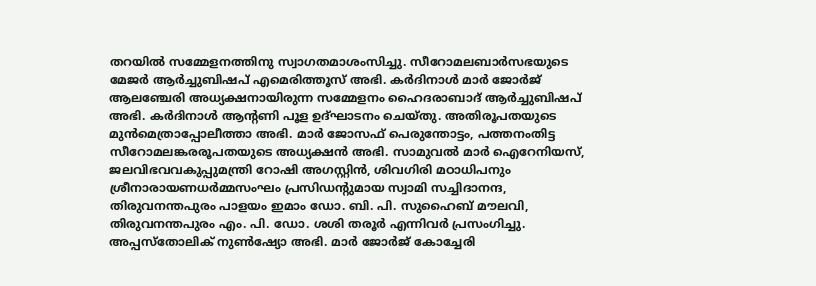തറയിൽ സമ്മേളനത്തിനു സ്വാഗതമാശംസിച്ചു. സീറോമലബാർസഭയുടെ മേജർ ആർച്ചുബിഷപ് എമെരിത്തൂസ് അഭി. കർദിനാൾ മാർ ജോർജ് ആലഞ്ചേരി അധ്യക്ഷനായിരുന്ന സമ്മേളനം ഹൈദരാബാദ് ആർച്ചുബിഷപ് അഭി. കർദിനാൾ ആൻ്റണി പൂള ഉദ്ഘാടനം ചെയ്തു. അതിരൂപതയുടെ മുൻമെത്രാപ്പോലീത്താ അഭി. മാർ ജോസഫ് പെരുന്തോട്ടം, പത്തനംതിട്ട സീറോമലങ്കരരൂപതയുടെ അധ്യക്ഷൻ അഭി. സാമുവൽ മാർ ഐറേനിയസ്, ജലവിഭവവകുപ്പുമന്ത്രി റോഷി അഗസ്റ്റിൻ, ശിവഗിരി മഠാധിപനും ശ്രീനാരായണധർമ്മസംഘം പ്രസിഡന്റുമായ സ്വാമി സച്ചിദാനന്ദ, തിരുവനന്തപുരം പാളയം ഇമാം ഡോ. ബി. പി. സുഹൈബ് മൗലവി, തിരുവനന്തപുരം എം. പി. ഡോ. ശശി തരൂർ എന്നിവർ പ്രസംഗിച്ചു. അപ്പസ്തോലിക് നുൺഷ്യോ അഭി. മാർ ജോർജ് കോച്ചേരി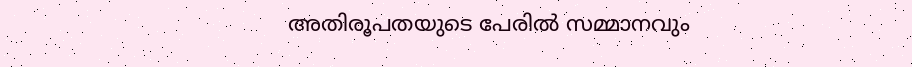അതിരൂപതയുടെ പേരിൽ സമ്മാനവും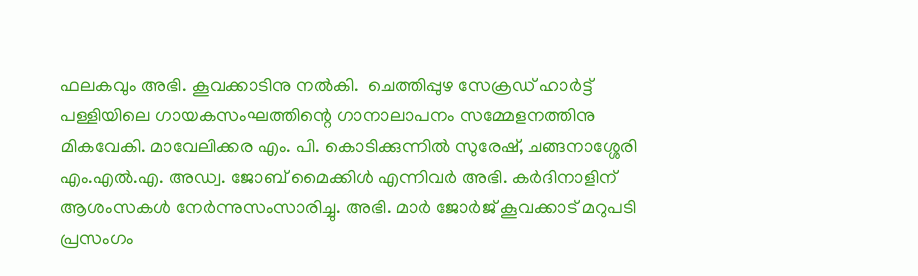ഫലകവും അഭി. കൂവക്കാടിനു നൽകി.  ചെത്തിപ്പുഴ സേക്രഡ് ഹാർട്ട് പള്ളിയിലെ ഗായകസംഘത്തിന്റെ ഗാനാലാപനം സമ്മേളനത്തിനു മികവേകി. മാവേലിക്കര എം. പി. കൊടിക്കുന്നിൽ സുരേഷ്, ചങ്ങനാശ്ശേരി എം.എൽ.എ. അഡ്വ. ജോബ് മൈക്കിൾ എന്നിവർ അഭി. കർദിനാളിന് ആശംസകൾ നേർന്നുസംസാരിച്ചു. അഭി. മാർ ജോർജ് കൂവക്കാട് മറുപടി പ്രസംഗം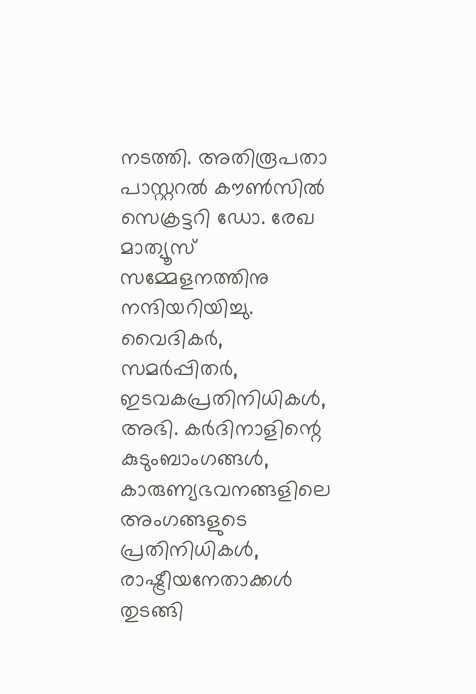നടത്തി. അതിരൂപതാ പാസ്റ്ററൽ കൗൺസിൽ സെക്രട്ടറി ഡോ. രേഖ മാത്യൂസ് സമ്മേളനത്തിനു നന്ദിയറിയിച്ചു. വൈദികർ, സമർപ്പിതർ, ഇടവകപ്രതിനിധികൾ, അഭി. കർദിനാളിന്റെ കുടുംബാംഗങ്ങൾ, കാരുണ്യഭവനങ്ങളിലെ അംഗങ്ങളുടെ പ്രതിനിധികൾ, രാഷ്ട്രീയനേതാക്കൾ തുടങ്ങി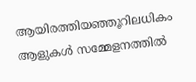ആയിരത്തിയഞ്ഞൂറിലധികം ആളുകൾ സമ്മേളനത്തിൽ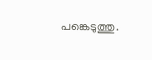പങ്കെടുത്തു.